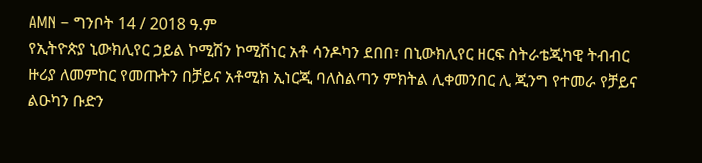AMN – ግንቦት 14 / 2018 ዓ.ም
የኢትዮጵያ ኒውክሊየር ኃይል ኮሚሽን ኮሚሽነር አቶ ሳንዶካን ደበበ፣ በኒውክሊየር ዘርፍ ስትራቴጂካዊ ትብብር ዙሪያ ለመምከር የመጡትን በቻይና አቶሚክ ኢነርጂ ባለስልጣን ምክትል ሊቀመንበር ሊ ጂንግ የተመራ የቻይና ልዑካን ቡድን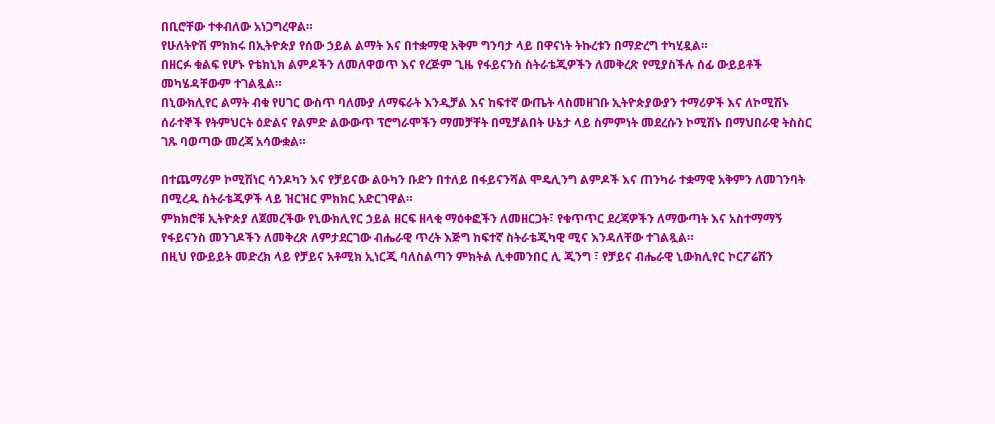በቢሮቸው ተቀብለው አነጋግረዋል።
የሁለትዮሽ ምክክሩ በኢትዮጵያ የሰው ኃይል ልማት እና በተቋማዊ አቅም ግንባታ ላይ በዋናነት ትኩረቱን በማድረግ ተካሂዷል።
በዘርፉ ቁልፍ የሆኑ የቴክኒክ ልምዶችን ለመለዋወጥ እና የረጅም ጊዜ የፋይናንስ ስትራቴጂዎችን ለመቅረጽ የሚያስችሉ ሰፊ ውይይቶች መካሄዳቸውም ተገልጿል።
በኒውክሊየር ልማት ብቁ የሀገር ውስጥ ባለሙያ ለማፍራት እንዲቻል እና ከፍተኛ ውጤት ላስመዘገቡ ኢትዮጵያውያን ተማሪዎች እና ለኮሚሽኑ ሰራተኞች የትምህርት ዕድልና የልምድ ልውውጥ ፕሮግራሞችን ማመቻቸት በሚቻልበት ሁኔታ ላይ ስምምነት መደረሱን ኮሚሽኑ በማህበራዊ ትስስር ገጹ ባወጣው መረጃ አሳውቋል።

በተጨማሪም ኮሚሽነር ሳንዶካን እና የቻይናው ልዑካን ቡድን በተለይ በፋይናንሻል ሞዴሊንግ ልምዶች እና ጠንካራ ተቋማዊ አቅምን ለመገንባት በሚረዱ ስትራቴጂዎች ላይ ዝርዝር ምክክር አድርገዋል።
ምክክሮቹ ኢትዮጵያ ለጀመረችው የኒውክሊየር ኃይል ዘርፍ ዘላቂ ማዕቀፎችን ለመዘርጋት፣ የቁጥጥር ደረጃዎችን ለማውጣት እና አስተማማኝ የፋይናንስ መንገዶችን ለመቅረጽ ለምታደርገው ብሔራዊ ጥረት እጅግ ከፍተኛ ስትራቴጂካዊ ሚና እንዳለቸው ተገልጿል።
በዚህ የውይይት መድረክ ላይ የቻይና አቶሚክ ኢነርጂ ባለስልጣን ምክትል ሊቀመንበር ሊ ጂንግ ፣ የቻይና ብሔራዊ ኒውክሊየር ኮርፖሬሽን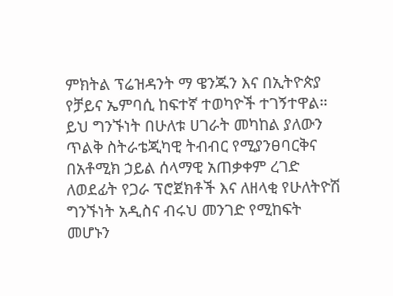ምክትል ፕሬዝዳንት ማ ዌንጁን እና በኢትዮጵያ የቻይና ኤምባሲ ከፍተኛ ተወካዮች ተገኝተዋል።
ይህ ግንኙነት በሁለቱ ሀገራት መካከል ያለውን ጥልቅ ስትራቴጂካዊ ትብብር የሚያንፀባርቅና በአቶሚክ ኃይል ሰላማዊ አጠቃቀም ረገድ ለወደፊት የጋራ ፕሮጀክቶች እና ለዘላቂ የሁለትዮሽ ግንኙነት አዲስና ብሩህ መንገድ የሚከፍት መሆኑን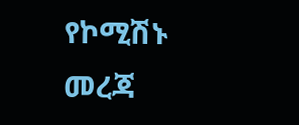የኮሚሽኑ መረጃ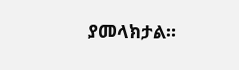ያመላክታል።